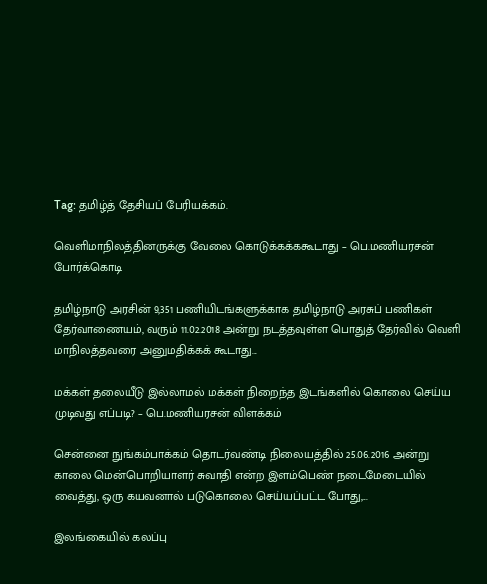Tag: தமிழ்த் தேசியப் பேரியக்கம்.

வெளிமாநிலத்தினருக்கு வேலை கொடுக்கக்ககூடாது – பெ.மணியரசன் போர்க்கொடி

தமிழ்நாடு அரசின் 9,351 பணியிடங்களுக்காக தமிழ்நாடு அரசுப் பணிகள் தேர்வாணையம், வரும் 11.02.2018 அன்று நடத்தவுள்ள பொதுத் தேர்வில் வெளி மாநிலத்தவரை அனுமதிக்கக் கூடாது...

மக்கள் தலையீடு இல்லாமல் மக்கள் நிறைந்த இடங்களில் கொலை செய்ய முடிவது எப்படி? – பெ.மணியரசன் விளக்கம்

சென்னை நுங்கம்பாக்கம் தொடர்வண்டி நிலையத்தில் 25.06.2016 அன்று காலை மென்பொறியாளர் சுவாதி என்ற இளம்பெண் நடைமேடையில் வைத்து, ஒரு கயவனால் படுகொலை செய்யப்பட்ட போது,...

இலங்கையில் கலப்பு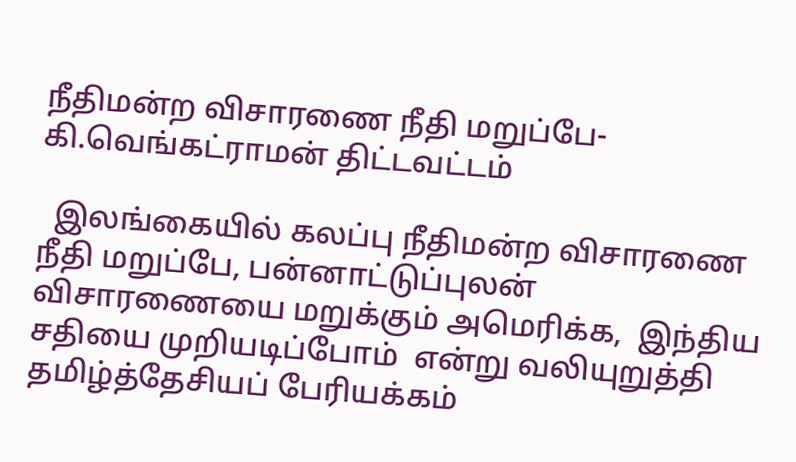நீதிமன்ற விசாரணை நீதி மறுப்பே- கி.வெங்கட்ராமன் திட்டவட்டம்

  இலங்கையில் கலப்பு நீதிமன்ற விசாரணை நீதி மறுப்பே, பன்னாட்டுப்புலன் விசாரணையை மறுக்கும் அமெரிக்க,  இந்திய சதியை முறியடிப்போம்  என்று வலியுறுத்தி  தமிழ்த்தேசியப் பேரியக்கம்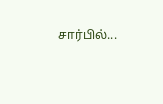சார்பில்...